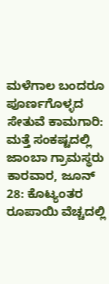ಮಳೆಗಾಲ ಬಂದರೂ ಪೂರ್ಣಗೊಳ್ಳದ ಸೇತುವೆ ಕಾಮಗಾರಿ: ಮತ್ತೆ ಸಂಕಷ್ಟದಲ್ಲಿ ಜಾಂಬಾ ಗ್ರಾಮಸ್ಥರು
ಕಾರವಾರ, ಜೂನ್ 28: ಕೊಟ್ಯಂತರ ರೂಪಾಯಿ ವೆಚ್ಚದಲ್ಲಿ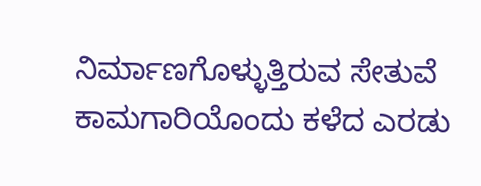ನಿರ್ಮಾಣಗೊಳ್ಳುತ್ತಿರುವ ಸೇತುವೆ ಕಾಮಗಾರಿಯೊಂದು ಕಳೆದ ಎರಡು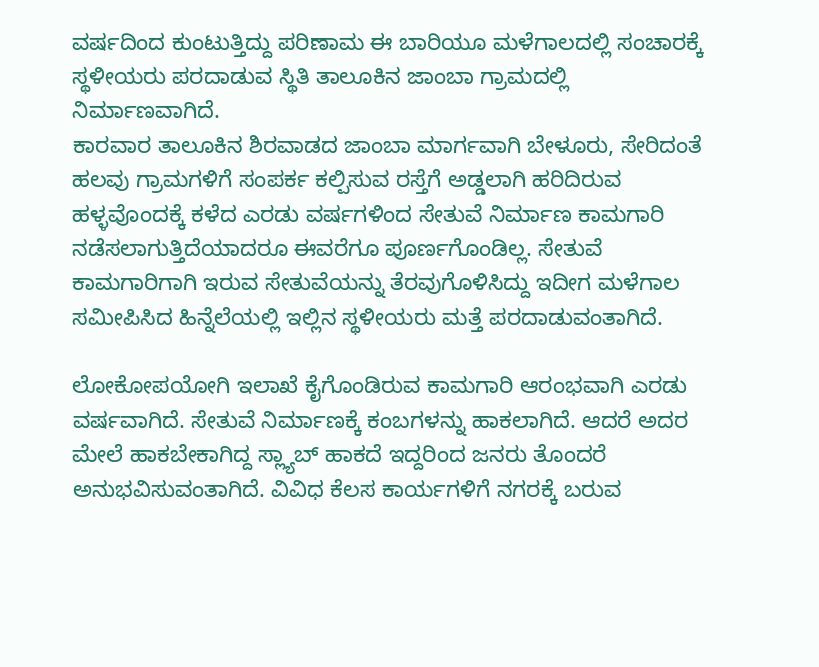ವರ್ಷದಿಂದ ಕುಂಟುತ್ತಿದ್ದು ಪರಿಣಾಮ ಈ ಬಾರಿಯೂ ಮಳೆಗಾಲದಲ್ಲಿ ಸಂಚಾರಕ್ಕೆ ಸ್ಥಳೀಯರು ಪರದಾಡುವ ಸ್ಥಿತಿ ತಾಲೂಕಿನ ಜಾಂಬಾ ಗ್ರಾಮದಲ್ಲಿ ನಿರ್ಮಾಣವಾಗಿದೆ.
ಕಾರವಾರ ತಾಲೂಕಿನ ಶಿರವಾಡದ ಜಾಂಬಾ ಮಾರ್ಗವಾಗಿ ಬೇಳೂರು, ಸೇರಿದಂತೆ ಹಲವು ಗ್ರಾಮಗಳಿಗೆ ಸಂಪರ್ಕ ಕಲ್ಪಿಸುವ ರಸ್ತೆಗೆ ಅಡ್ಡಲಾಗಿ ಹರಿದಿರುವ ಹಳ್ಳವೊಂದಕ್ಕೆ ಕಳೆದ ಎರಡು ವರ್ಷಗಳಿಂದ ಸೇತುವೆ ನಿರ್ಮಾಣ ಕಾಮಗಾರಿ ನಡೆಸಲಾಗುತ್ತಿದೆಯಾದರೂ ಈವರೆಗೂ ಪೂರ್ಣಗೊಂಡಿಲ್ಲ. ಸೇತುವೆ ಕಾಮಗಾರಿಗಾಗಿ ಇರುವ ಸೇತುವೆಯನ್ನು ತೆರವುಗೊಳಿಸಿದ್ದು ಇದೀಗ ಮಳೆಗಾಲ ಸಮೀಪಿಸಿದ ಹಿನ್ನೆಲೆಯಲ್ಲಿ ಇಲ್ಲಿನ ಸ್ಥಳೀಯರು ಮತ್ತೆ ಪರದಾಡುವಂತಾಗಿದೆ.

ಲೋಕೋಪಯೋಗಿ ಇಲಾಖೆ ಕೈಗೊಂಡಿರುವ ಕಾಮಗಾರಿ ಆರಂಭವಾಗಿ ಎರಡು ವರ್ಷವಾಗಿದೆ. ಸೇತುವೆ ನಿರ್ಮಾಣಕ್ಕೆ ಕಂಬಗಳನ್ನು ಹಾಕಲಾಗಿದೆ. ಆದರೆ ಅದರ ಮೇಲೆ ಹಾಕಬೇಕಾಗಿದ್ದ ಸ್ಲ್ಯಾಬ್ ಹಾಕದೆ ಇದ್ದರಿಂದ ಜನರು ತೊಂದರೆ ಅನುಭವಿಸುವಂತಾಗಿದೆ. ವಿವಿಧ ಕೆಲಸ ಕಾರ್ಯಗಳಿಗೆ ನಗರಕ್ಕೆ ಬರುವ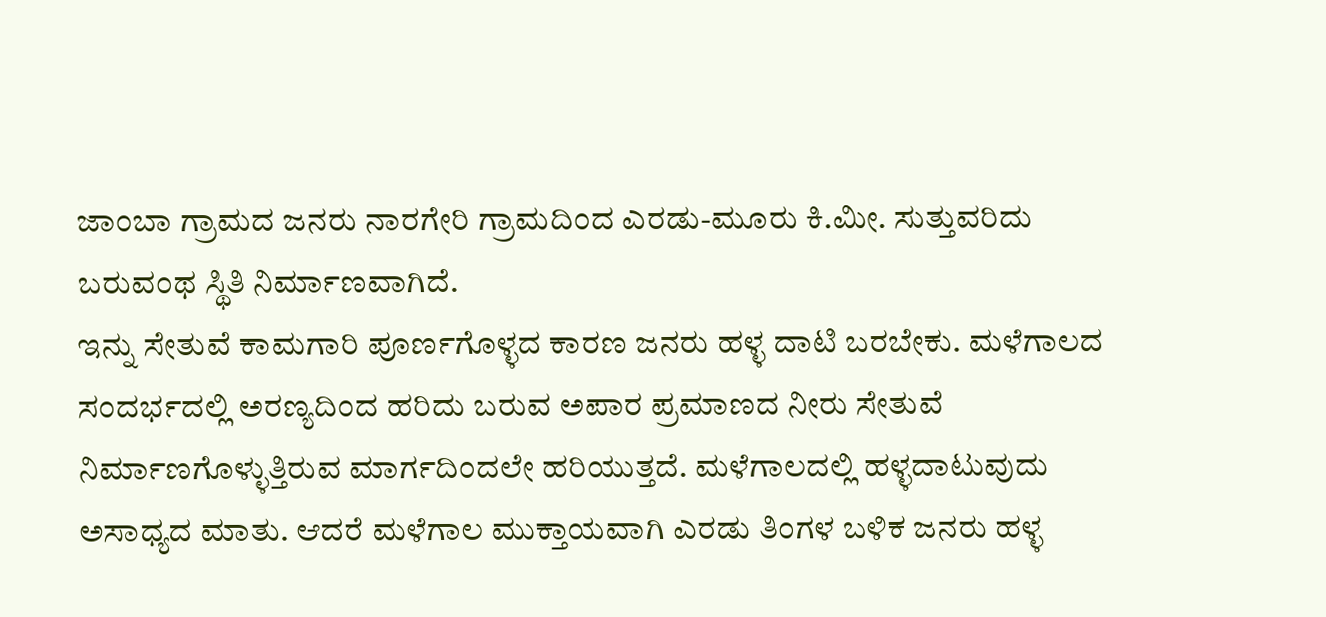ಜಾಂಬಾ ಗ್ರಾಮದ ಜನರು ನಾರಗೇರಿ ಗ್ರಾಮದಿಂದ ಎರಡು-ಮೂರು ಕಿ.ಮೀ. ಸುತ್ತುವರಿದು ಬರುವಂಥ ಸ್ಥಿತಿ ನಿರ್ಮಾಣವಾಗಿದೆ.
ಇನ್ನು ಸೇತುವೆ ಕಾಮಗಾರಿ ಪೂರ್ಣಗೊಳ್ಳದ ಕಾರಣ ಜನರು ಹಳ್ಳ ದಾಟಿ ಬರಬೇಕು. ಮಳೆಗಾಲದ ಸಂದರ್ಭದಲ್ಲಿ ಅರಣ್ಯದಿಂದ ಹರಿದು ಬರುವ ಅಪಾರ ಪ್ರಮಾಣದ ನೀರು ಸೇತುವೆ ನಿರ್ಮಾಣಗೊಳ್ಳುತ್ತಿರುವ ಮಾರ್ಗದಿಂದಲೇ ಹರಿಯುತ್ತದೆ. ಮಳೆಗಾಲದಲ್ಲಿ ಹಳ್ಳದಾಟುವುದು ಅಸಾಧ್ಯದ ಮಾತು. ಆದರೆ ಮಳೆಗಾಲ ಮುಕ್ತಾಯವಾಗಿ ಎರಡು ತಿಂಗಳ ಬಳಿಕ ಜನರು ಹಳ್ಳ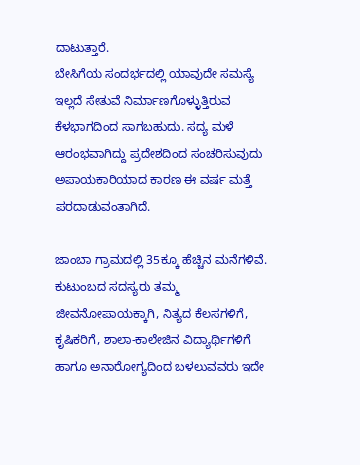ದಾಟುತ್ತಾರೆ.
ಬೇಸಿಗೆಯ ಸಂದರ್ಭದಲ್ಲಿ ಯಾವುದೇ ಸಮಸ್ಯೆ ಇಲ್ಲದೆ ಸೇತುವೆ ನಿರ್ಮಾಣಗೊಳ್ಳುತ್ತಿರುವ ಕೆಳಭಾಗದಿಂದ ಸಾಗಬಹುದು. ಸದ್ಯ ಮಳೆ ಆರಂಭವಾಗಿದ್ದು ಪ್ರದೇಶದಿಂದ ಸಂಚರಿಸುವುದು ಅಪಾಯಕಾರಿಯಾದ ಕಾರಣ ಈ ವರ್ಷ ಮತ್ತೆ ಪರದಾಡುವಂತಾಗಿದೆ.

ಜಾಂಬಾ ಗ್ರಾಮದಲ್ಲಿ 35ಕ್ಕೂ ಹೆಚ್ಚಿನ ಮನೆಗಳಿವೆ. ಕುಟುಂಬದ ಸದಸ್ಯರು ತಮ್ಮ ಜೀವನೋಪಾಯಕ್ಕಾಗಿ, ನಿತ್ಯದ ಕೆಲಸಗಳಿಗೆ, ಕೃಷಿಕರಿಗೆ, ಶಾಲಾ-ಕಾಲೇಜಿನ ವಿದ್ಯಾರ್ಥಿಗಳಿಗೆ ಹಾಗೂ ಅನಾರೋಗ್ಯದಿಂದ ಬಳಲುವವರು ಇದೇ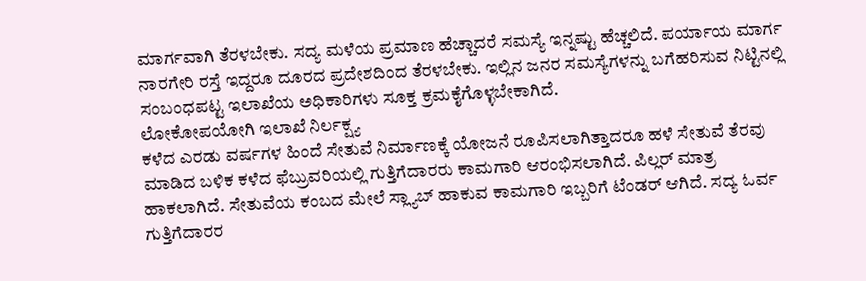ಮಾರ್ಗವಾಗಿ ತೆರಳಬೇಕು. ಸದ್ಯ ಮಳೆಯ ಪ್ರಮಾಣ ಹೆಚ್ಚಾದರೆ ಸಮಸ್ಯೆ ಇನ್ನಷ್ಟು ಹೆಚ್ಚಲಿದೆ. ಪರ್ಯಾಯ ಮಾರ್ಗ ನಾರಗೇರಿ ರಸ್ತೆ ಇದ್ದರೂ ದೂರದ ಪ್ರದೇಶದಿಂದ ತೆರಳಬೇಕು. ಇಲ್ಲಿನ ಜನರ ಸಮಸ್ಯೆಗಳನ್ನು ಬಗೆಹರಿಸುವ ನಿಟ್ಟಿನಲ್ಲಿ ಸಂಬಂಧಪಟ್ಟ ಇಲಾಖೆಯ ಅಧಿಕಾರಿಗಳು ಸೂಕ್ತ ಕ್ರಮಕೈಗೊಳ್ಳಬೇಕಾಗಿದೆ.
ಲೋಕೋಪಯೋಗಿ ಇಲಾಖೆ ನಿರ್ಲಕ್ಷ್ಯ
ಕಳೆದ ಎರಡು ವರ್ಷಗಳ ಹಿಂದೆ ಸೇತುವೆ ನಿರ್ಮಾಣಕ್ಕೆ ಯೋಜನೆ ರೂಪಿಸಲಾಗಿತ್ತಾದರೂ ಹಳೆ ಸೇತುವೆ ತೆರವು ಮಾಡಿದ ಬಳಿಕ ಕಳೆದ ಫೆಬ್ರುವರಿಯಲ್ಲಿ ಗುತ್ತಿಗೆದಾರರು ಕಾಮಗಾರಿ ಆರಂಭಿಸಲಾಗಿದೆ. ಪಿಲ್ಲರ್ ಮಾತ್ರ ಹಾಕಲಾಗಿದೆ. ಸೇತುವೆಯ ಕಂಬದ ಮೇಲೆ ಸ್ಲ್ಯಾಬ್ ಹಾಕುವ ಕಾಮಗಾರಿ ಇಬ್ಬರಿಗೆ ಟೆಂಡರ್ ಆಗಿದೆ. ಸದ್ಯ ಓರ್ವ ಗುತ್ತಿಗೆದಾರರ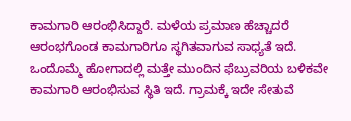ಕಾಮಗಾರಿ ಆರಂಭಿಸಿದ್ದಾರೆ. ಮಳೆಯ ಪ್ರಮಾಣ ಹೆಚ್ಚಾದರೆ ಆರಂಭಗೊಂಡ ಕಾಮಗಾರಿಗೂ ಸ್ಥಗಿತವಾಗುವ ಸಾಧ್ಯತೆ ಇದೆ. ಒಂದೊಮ್ಮೆ ಹೋಗಾದಲ್ಲಿ ಮತ್ತೇ ಮುಂದಿನ ಫೆಬ್ರುವರಿಯ ಬಳಿಕವೇ ಕಾಮಗಾರಿ ಆರಂಭಿಸುವ ಸ್ಥಿತಿ ಇದೆ. ಗ್ರಾಮಕ್ಕೆ ಇದೇ ಸೇತುವೆ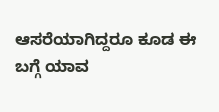ಆಸರೆಯಾಗಿದ್ದರೂ ಕೂಡ ಈ ಬಗ್ಗೆ ಯಾವ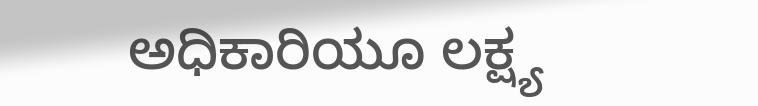ಅಧಿಕಾರಿಯೂ ಲಕ್ಷ್ಯ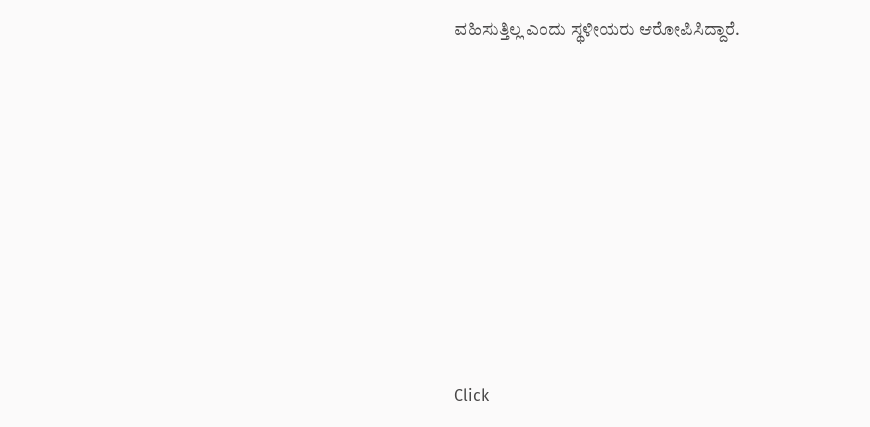ವಹಿಸುತ್ತಿಲ್ಲ ಎಂದು ಸ್ಥಳೀಯರು ಆರೋಪಿಸಿದ್ದಾರೆ.












Click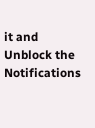it and Unblock the Notifications